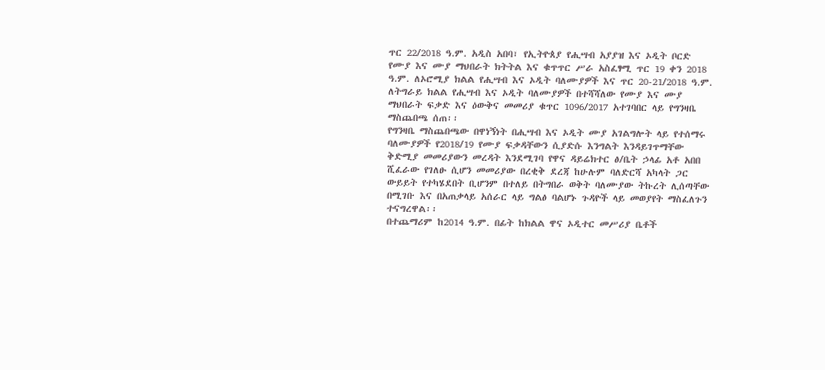ጥር 22/2018 ዓ.ም. አዲስ አበባ፣ የኢትዮጰያ የሒሣብ አያያዝ እና ኦዲት ቦርድ የሙያ እና ሙያ ማህበራት ክትትል እና ቁጥጥር ሥራ አስፈፃሚ ጥር 19 ቀን 2018 ዓ.ም. ለኦሮሚያ ክልል የሒሣብ እና ኦዲት ባለሙያዎች እና ጥር 20-21/2018 ዓ.ም. ለትግራይ ክልል የሒሣብ እና ኦዲት ባለሙያዎች በተሻሻለው የሙያ እና ሙያ ማህበራት ፍቃድ እና ዕውቅና መመሪያ ቁጥር 1096/2017 አተገባበር ላይ የግንዛቤ ማስጨበጫ ሰጠ፡፡
የግንዛቤ ማስጨበጫው በዋነኝነት በሒሣብ እና ኦዲት ሙያ አገልግሎት ላይ የተሰማሩ ባለሙያዎች የ2018/19 የሙያ ፍቃዳቸውን ሲያድሱ እንግልት እንዳይገጥማቸው ቅድሚያ መመሪያውን መረዳት እንደሚገባ የዋና ዳይሬክተር ፅ/ቤት ኃላፊ አቶ አበበ ሺፈራው የገለፁ ሲሆን መመሪያው በረቂቅ ደረጃ ከሁሉም ባለድርሻ አካላት ጋር ውይይት የተካሄደበት ቢሆንም በተለይ በትግበራ ወቅት ባለሙያው ትኩረት ሊሰጣቸው በሚገቡ እና በአጠቃላይ አሰራር ላይ ግልፅ ባልሆኑ ጉዳዮች ላይ መወያየት ማስፈለጉን ተናግረዋል፡፡
በተጨማሪም ከ2014 ዓ.ም. በፊት ከክልል ዋና ኦዲተር መሥሪያ ቤቶች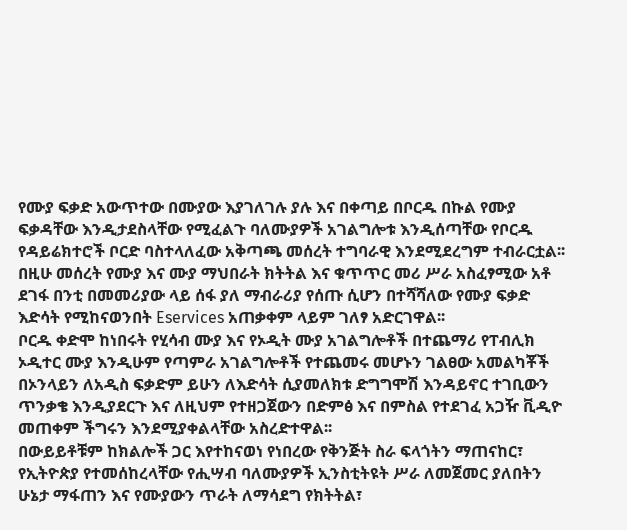የሙያ ፍቃድ አውጥተው በሙያው እያገለገሉ ያሉ እና በቀጣይ በቦርዱ በኩል የሙያ ፍቃዳቸው እንዲታደስላቸው የሚፈልጉ ባለሙያዎች አገልግሎቱ እንዲሰጣቸው የቦርዱ የዳይሬክተሮች ቦርድ ባስተላለፈው አቅጣጫ መሰረት ተግባራዊ እንደሚደረግም ተብራርቷል፡፡
በዚሁ መሰረት የሙያ እና ሙያ ማህበራት ክትትል እና ቁጥጥር መሪ ሥራ አስፈፃሚው አቶ ደገፋ በንቲ በመመሪያው ላይ ሰፋ ያለ ማብራሪያ የሰጡ ሲሆን በተሻሻለው የሙያ ፍቃድ እድሳት የሚከናወንበት Eservices አጠቃቀም ላይም ገለፃ አድርገዋል፡፡
ቦርዱ ቀድሞ ከነበሩት የሂሳብ ሙያ እና የኦዲት ሙያ አገልግሎቶች በተጨማሪ የፐብሊክ ኦዲተር ሙያ እንዲሁም የጣምራ አገልግሎቶች የተጨመሩ መሆኑን ገልፀው አመልካቾች በኦንላይን ለአዲስ ፍቃድም ይሁን ለእድሳት ሲያመለክቱ ድግግሞሽ እንዳይኖር ተገቢውን ጥንቃቄ እንዲያደርጉ እና ለዚህም የተዘጋጀውን በድምፅ እና በምስል የተደገፈ አጋዥ ቪዲዮ መጠቀም ችግሩን እንደሚያቀልላቸው አስረድተዋል፡፡
በውይይቶቹም ከክልሎች ጋር እየተከናወነ የነበረው የቅንጅት ስራ ፍላጎትን ማጠናከር፣ የኢትዮጵያ የተመሰከረላቸው የሒሣብ ባለሙያዎች ኢንስቲትዩት ሥራ ለመጀመር ያለበትን ሁኔታ ማፋጠን እና የሙያውን ጥራት ለማሳደግ የክትትል፣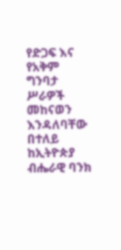የድጋፍ እና የአቅም ግንባታ ሥራዎች መከናወን እንዳለባቸው በተለይ ከኢትዮጵያ ብሔራዊ ባንክ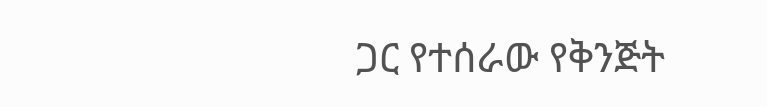ጋር የተሰራው የቅንጅት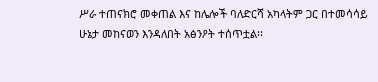ሥራ ተጠናክሮ መቀጠል እና ከሌሎች ባለድርሻ አካላትም ጋር በተመሳሳይ ሁኔታ መከናወን እንዳለበት አፅንዖት ተሰጥቷል፡፡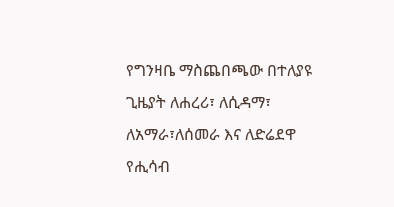የግንዛቤ ማስጨበጫው በተለያዩ ጊዜያት ለሐረሪ፣ ለሲዳማ፣ ለአማራ፣ለሰመራ እና ለድሬደዋ የሒሳብ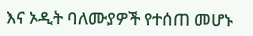እና ኦዲት ባለሙያዎች የተሰጠ መሆኑ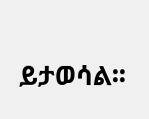ይታወሳል፡፡